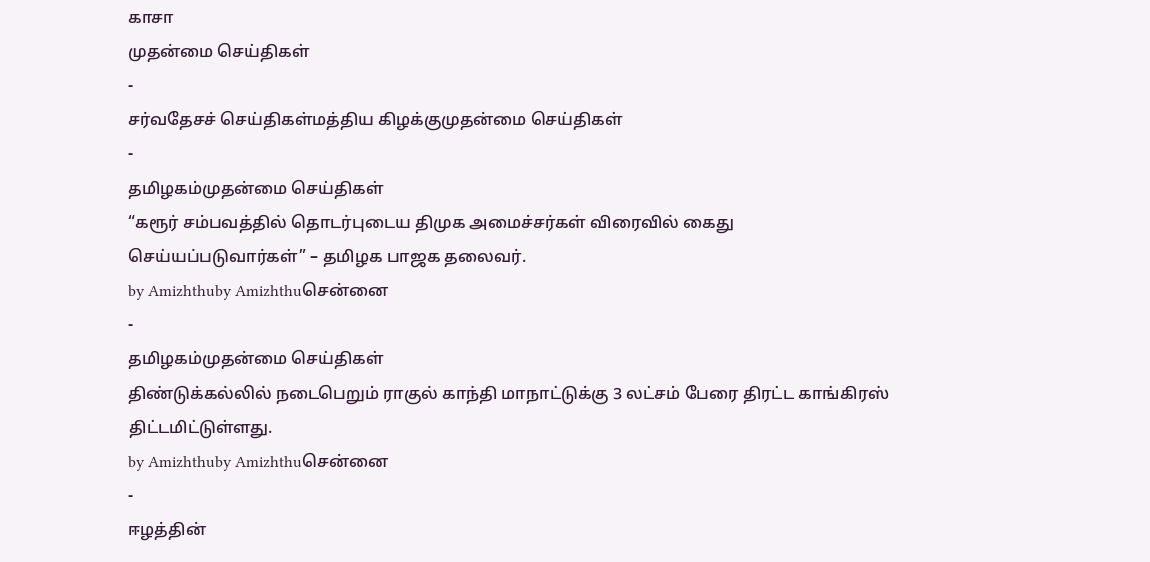காசா
முதன்மை செய்திகள்
-
சர்வதேசச் செய்திகள்மத்திய கிழக்குமுதன்மை செய்திகள்
-
தமிழகம்முதன்மை செய்திகள்
“கரூர் சம்பவத்தில் தொடர்புடைய திமுக அமைச்சர்கள் விரைவில் கைது செய்யப்படுவார்கள்” – தமிழக பாஜக தலைவர்.
by Amizhthuby Amizhthuசென்னை
-
தமிழகம்முதன்மை செய்திகள்
திண்டுக்கல்லில் நடைபெறும் ராகுல் காந்தி மாநாட்டுக்கு 3 லட்சம் பேரை திரட்ட காங்கிரஸ் திட்டமிட்டுள்ளது.
by Amizhthuby Amizhthuசென்னை
-
ஈழத்தின்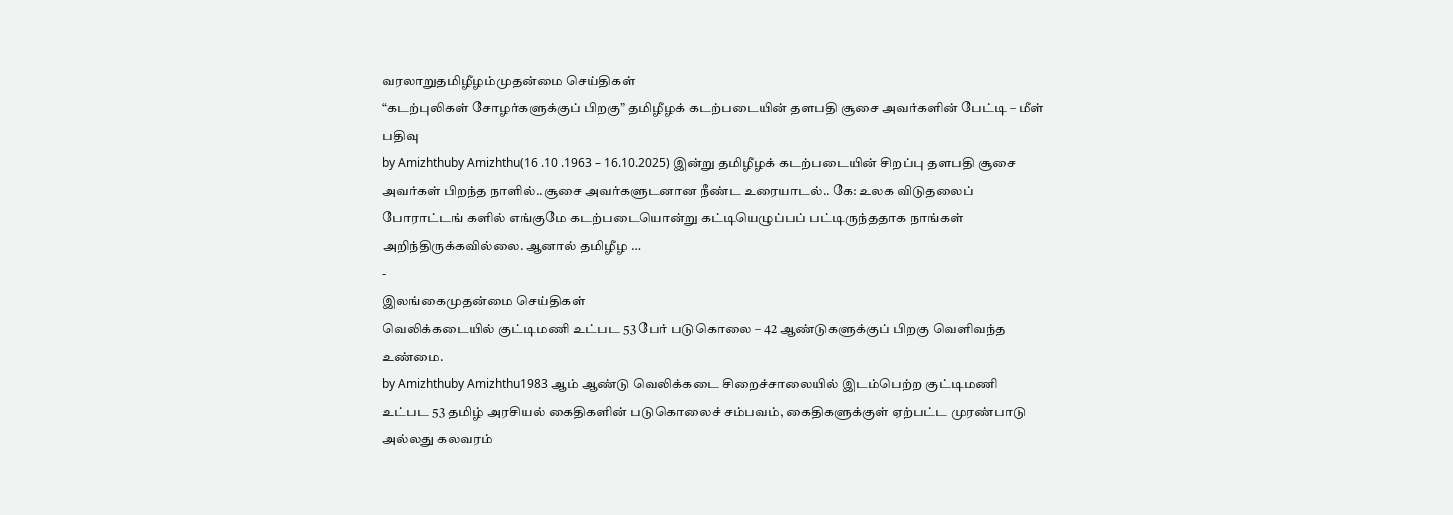வரலாறுதமிழீழம்முதன்மை செய்திகள்
“கடற்புலிகள் சோழர்களுக்குப் பிறகு” தமிழீழக் கடற்படையின் தளபதி சூசை அவர்களின் பேட்டி – மீள் பதிவு
by Amizhthuby Amizhthu(16 .10 .1963 – 16.10.2025) இன்று தமிழீழக் கடற்படையின் சிறப்பு தளபதி சூசை அவர்கள் பிறந்த நாளில்..சூசை அவர்களுடனான நீண்ட உரையாடல்.. கே: உலக விடுதலைப் போராட்டங் களில் எங்குமே கடற்படையொன்று கட்டியெழுப்பப் பட்டிருந்ததாக நாங்கள் அறிந்திருக்கவில்லை. ஆனால் தமிழீழ …
-
இலங்கைமுதன்மை செய்திகள்
வெலிக்கடையில் குட்டிமணி உட்பட 53 பேர் படுகொலை – 42 ஆண்டுகளுக்குப் பிறகு வெளிவந்த உண்மை.
by Amizhthuby Amizhthu1983 ஆம் ஆண்டு வெலிக்கடை சிறைச்சாலையில் இடம்பெற்ற குட்டிமணி உட்பட 53 தமிழ் அரசியல் கைதிகளின் படுகொலைச் சம்பவம், கைதிகளுக்குள் ஏற்பட்ட முரண்பாடு அல்லது கலவரம்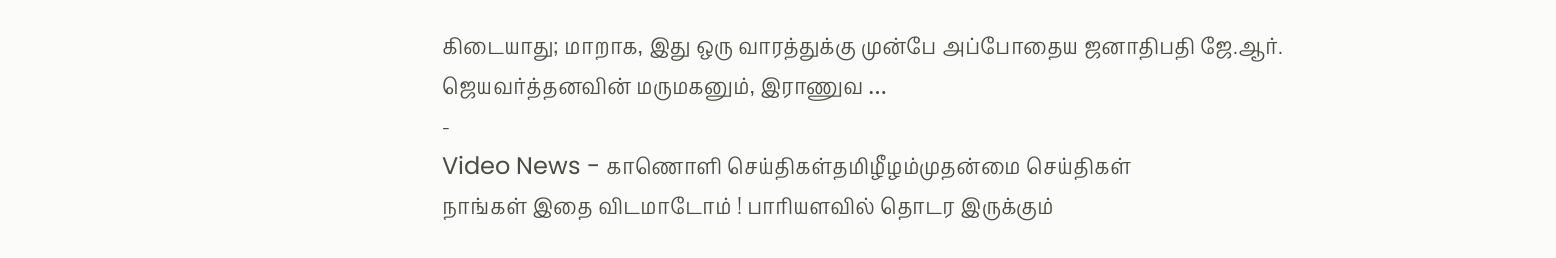கிடையாது; மாறாக, இது ஒரு வாரத்துக்கு முன்பே அப்போதைய ஜனாதிபதி ஜே.ஆர். ஜெயவர்த்தனவின் மருமகனும், இராணுவ …
-
Video News - காணொளி செய்திகள்தமிழீழம்முதன்மை செய்திகள்
நாங்கள் இதை விடமாடோம் ! பாரியளவில் தொடர இருக்கும்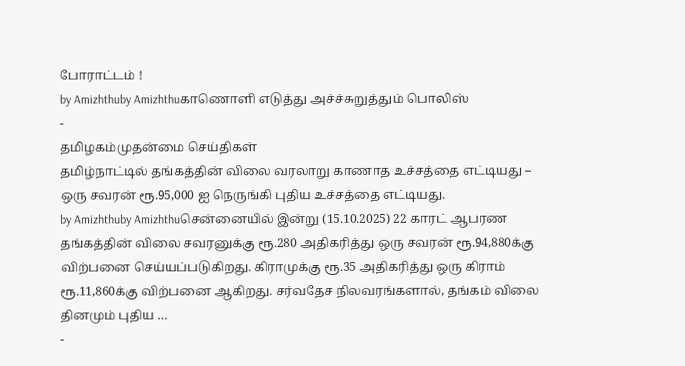போராட்டம் !
by Amizhthuby Amizhthuகாணொளி எடுத்து அச்ச்சுறுத்தும் பொலிஸ்
-
தமிழகம்முதன்மை செய்திகள்
தமிழ்நாட்டில் தங்கத்தின் விலை வரலாறு காணாத உச்சத்தை எட்டியது – ஒரு சவரன் ரூ.95,000 ஐ நெருங்கி புதிய உச்சத்தை எட்டியது.
by Amizhthuby Amizhthuசென்னையில் இன்று (15.10.2025) 22 காரட் ஆபரண தங்கத்தின் விலை சவரனுக்கு ரூ.280 அதிகரித்து ஒரு சவரன் ரூ.94,880க்கு விற்பனை செய்யப்படுகிறது. கிராமுக்கு ரூ.35 அதிகரித்து ஒரு கிராம் ரூ.11,860க்கு விற்பனை ஆகிறது. சர்வதேச நிலவரங்களால், தங்கம் விலை தினமும் புதிய …
-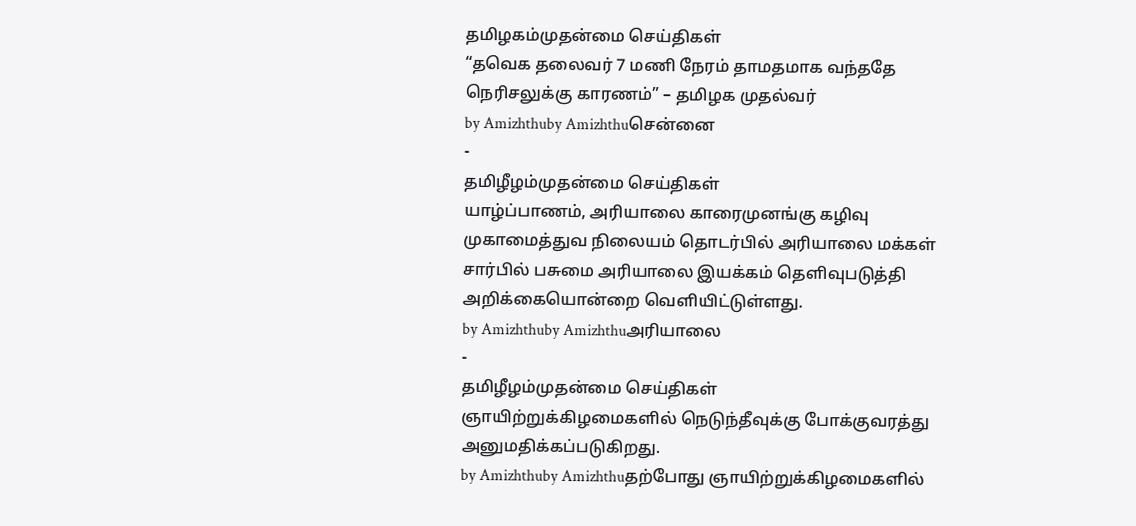தமிழகம்முதன்மை செய்திகள்
“தவெக தலைவர் 7 மணி நேரம் தாமதமாக வந்ததே நெரிசலுக்கு காரணம்” – தமிழக முதல்வர்
by Amizhthuby Amizhthuசென்னை
-
தமிழீழம்முதன்மை செய்திகள்
யாழ்ப்பாணம், அரியாலை காரைமுனங்கு கழிவு முகாமைத்துவ நிலையம் தொடர்பில் அரியாலை மக்கள் சார்பில் பசுமை அரியாலை இயக்கம் தெளிவுபடுத்தி அறிக்கையொன்றை வெளியிட்டுள்ளது.
by Amizhthuby Amizhthuஅரியாலை
-
தமிழீழம்முதன்மை செய்திகள்
ஞாயிற்றுக்கிழமைகளில் நெடுந்தீவுக்கு போக்குவரத்து அனுமதிக்கப்படுகிறது.
by Amizhthuby Amizhthuதற்போது ஞாயிற்றுக்கிழமைகளில்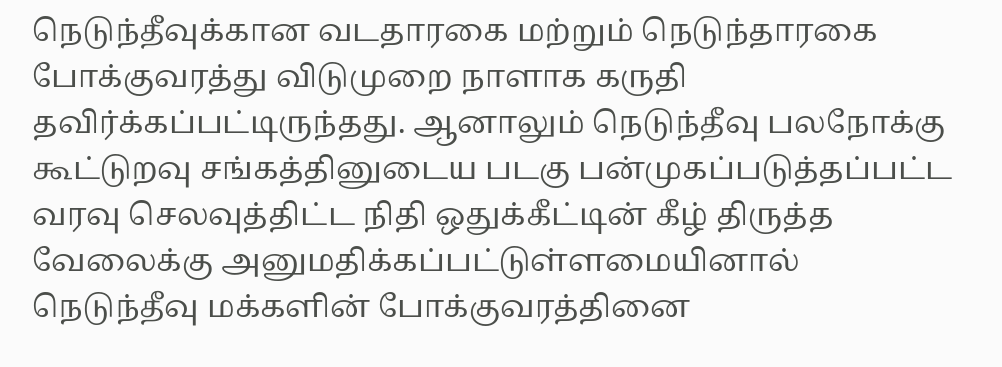நெடுந்தீவுக்கான வடதாரகை மற்றும் நெடுந்தாரகை போக்குவரத்து விடுமுறை நாளாக கருதி தவிர்க்கப்பட்டிருந்தது. ஆனாலும் நெடுந்தீவு பலநோக்கு கூட்டுறவு சங்கத்தினுடைய படகு பன்முகப்படுத்தப்பட்ட வரவு செலவுத்திட்ட நிதி ஒதுக்கீட்டின் கீழ் திருத்த வேலைக்கு அனுமதிக்கப்பட்டுள்ளமையினால் நெடுந்தீவு மக்களின் போக்குவரத்தினை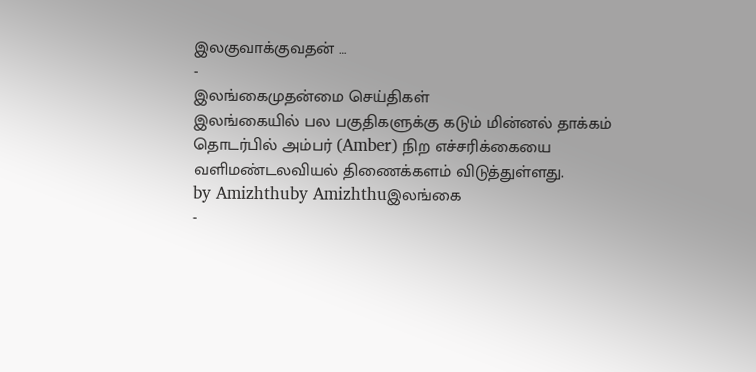இலகுவாக்குவதன் …
-
இலங்கைமுதன்மை செய்திகள்
இலங்கையில் பல பகுதிகளுக்கு கடும் மின்னல் தாக்கம் தொடர்பில் அம்பர் (Amber) நிற எச்சரிக்கையை வளிமண்டலவியல் திணைக்களம் விடுத்துள்ளது.
by Amizhthuby Amizhthuஇலங்கை
-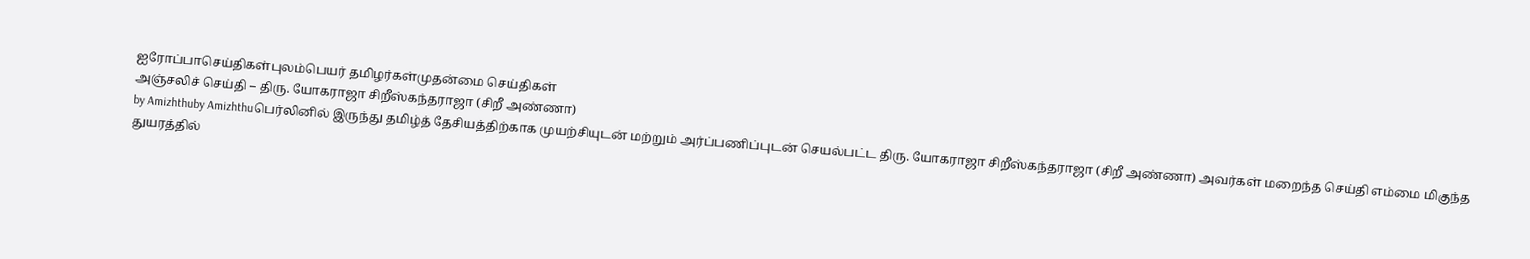ஐரோப்பாசெய்திகள்புலம்பெயர் தமிழர்கள்முதன்மை செய்திகள்
அஞ்சலிச் செய்தி – திரு. யோகராஜா சிறீஸ்கந்தராஜா (சிறீ அண்ணா)
by Amizhthuby Amizhthuபெர்லினில் இருந்து தமிழ்த் தேசியத்திற்காக முயற்சியுடன் மற்றும் அர்ப்பணிப்புடன் செயல்பட்ட திரு. யோகராஜா சிறீஸ்கந்தராஜா (சிறீ அண்ணா) அவர்கள் மறைந்த செய்தி எம்மை மிகுந்த துயரத்தில்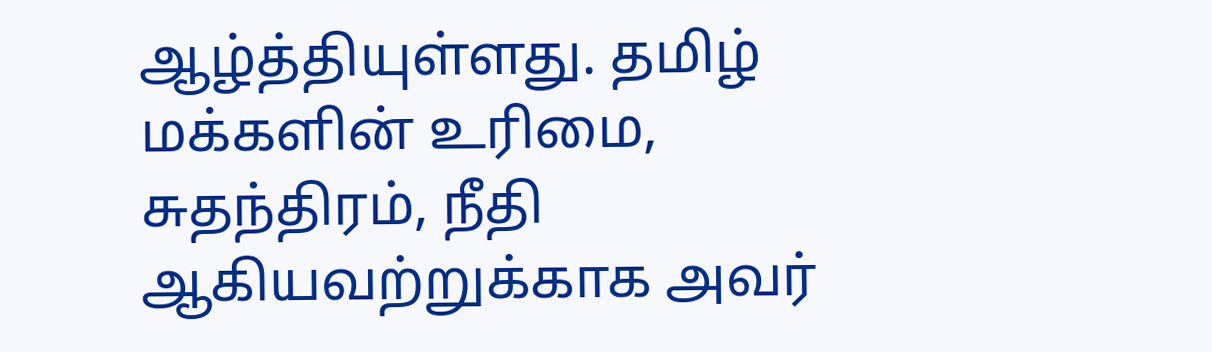ஆழ்த்தியுள்ளது. தமிழ் மக்களின் உரிமை, சுதந்திரம், நீதி ஆகியவற்றுக்காக அவர்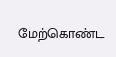மேற்கொண்ட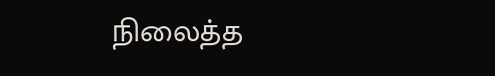நிலைத்த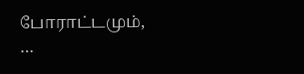போராட்டமும், …